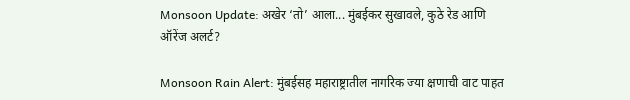Monsoon Update: अखेर ‘तो’ आला... मुंबईकर सुखावले, कुठे रेड आणि ऑरेंज अलर्ट?

Monsoon Rain Alert: मुंबईसह महाराष्ट्रातील नागरिक ज्या क्षणाची वाट पाहत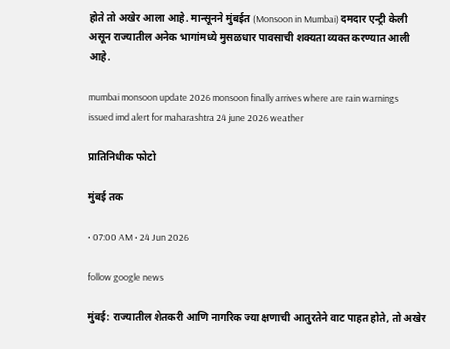होते तो अखेर आला आहे. मान्सूनने मुंबईत (Monsoon in Mumbai) दमदार एन्ट्री केली असून राज्यातील अनेक भागांमध्ये मुसळधार पावसाची शक्यता व्यक्त करण्यात आली आहे.

mumbai monsoon update 2026 monsoon finally arrives where are rain warnings issued imd alert for maharashtra 24 june 2026 weather

प्रातिनिधीक फोटो

मुंबई तक

• 07:00 AM • 24 Jun 2026

follow google news

मुंबई: राज्यातील शेतकरी आणि नागरिक ज्या क्षणाची आतुरतेने वाट पाहत होते, तो अखेर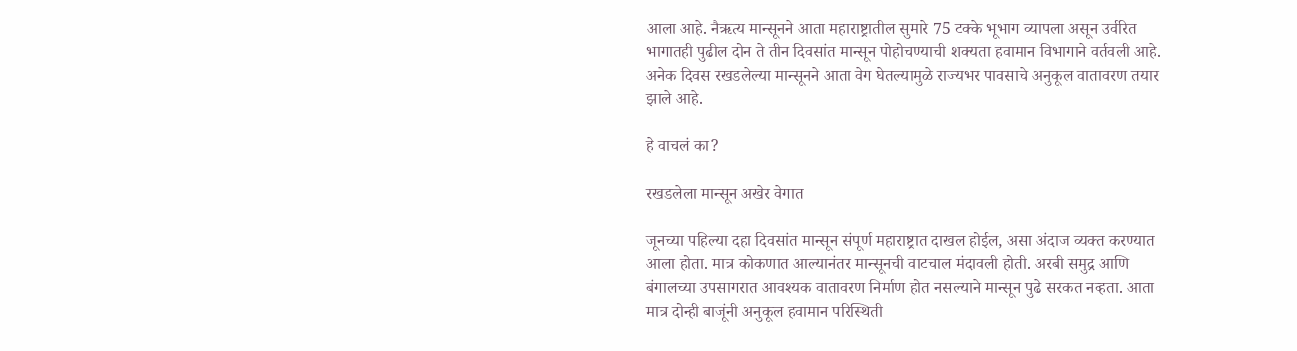आला आहे. नैऋत्य मान्सूनने आता महाराष्ट्रातील सुमारे 75 टक्के भूभाग व्यापला असून उर्वरित भागातही पुढील दोन ते तीन दिवसांत मान्सून पोहोचण्याची शक्यता हवामान विभागाने वर्तवली आहे. अनेक दिवस रखडलेल्या मान्सूनने आता वेग घेतल्यामुळे राज्यभर पावसाचे अनुकूल वातावरण तयार झाले आहे.

हे वाचलं का?

रखडलेला मान्सून अखेर वेगात

जूनच्या पहिल्या दहा दिवसांत मान्सून संपूर्ण महाराष्ट्रात दाखल होईल, असा अंदाज व्यक्त करण्यात आला होता. मात्र कोकणात आल्यानंतर मान्सूनची वाटचाल मंदावली होती. अरबी समुद्र आणि बंगालच्या उपसागरात आवश्यक वातावरण निर्माण होत नसल्याने मान्सून पुढे सरकत नव्हता. आता मात्र दोन्ही बाजूंनी अनुकूल हवामान परिस्थिती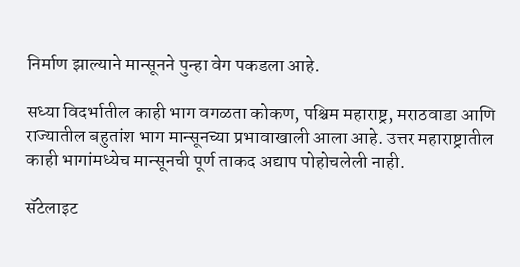निर्माण झाल्याने मान्सूनने पुन्हा वेग पकडला आहे.

सध्या विदर्भातील काही भाग वगळता कोकण, पश्चिम महाराष्ट्र, मराठवाडा आणि राज्यातील बहुतांश भाग मान्सूनच्या प्रभावाखाली आला आहे. उत्तर महाराष्ट्रातील काही भागांमध्येच मान्सूनची पूर्ण ताकद अद्याप पोहोचलेली नाही.

सॅटेलाइट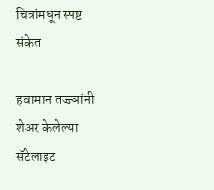चित्रांमधून स्पष्ट संकेत

हवामान तज्ज्ञांनी शेअर केलेल्या सॅटेलाइट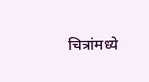चित्रांमध्ये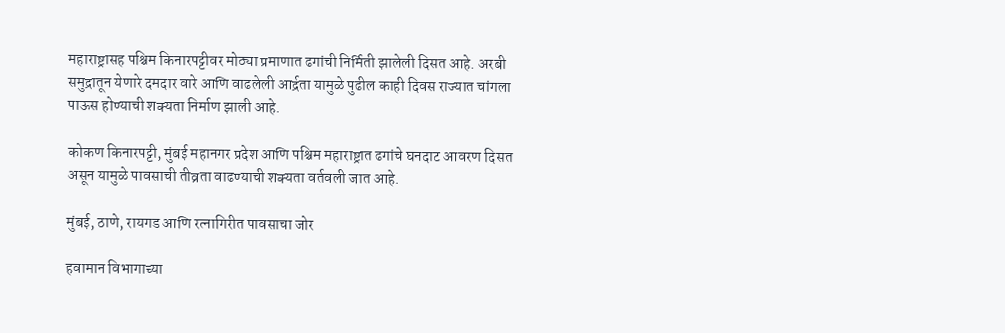महाराष्ट्रासह पश्चिम किनारपट्टीवर मोठ्या प्रमाणात ढगांची निर्मिती झालेली दिसत आहे. अरबी समुद्रातून येणारे दमदार वारे आणि वाढलेली आर्द्रता यामुळे पुढील काही दिवस राज्यात चांगला पाऊस होण्याची शक्यता निर्माण झाली आहे.

कोकण किनारपट्टी, मुंबई महानगर प्रदेश आणि पश्चिम महाराष्ट्रात ढगांचे घनदाट आवरण दिसत असून यामुळे पावसाची तीव्रता वाढण्याची शक्यता वर्तवली जात आहे.

मुंबई, ठाणे, रायगड आणि रत्नागिरीत पावसाचा जोर

हवामान विभागाच्या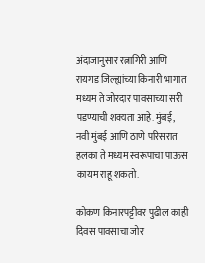अंदाजानुसार रत्नागिरी आणि रायगड जिल्ह्यांच्या किनारी भागात मध्यम ते जोरदार पावसाच्या सरी पडण्याची शक्यता आहे. मुंबई, नवी मुंबई आणि ठाणे परिसरात हलका ते मध्यम स्वरूपाचा पाऊस कायम राहू शकतो.

कोकण किनारपट्टीवर पुढील काही दिवस पावसाचा जोर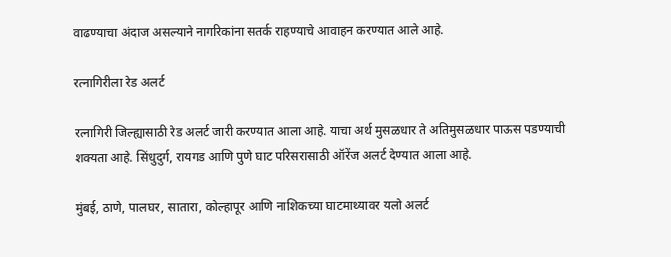वाढण्याचा अंदाज असल्याने नागरिकांना सतर्क राहण्याचे आवाहन करण्यात आले आहे.

रत्नागिरीला रेड अलर्ट

रत्नागिरी जिल्ह्यासाठी रेड अलर्ट जारी करण्यात आला आहे. याचा अर्थ मुसळधार ते अतिमुसळधार पाऊस पडण्याची शक्यता आहे. सिंधुदुर्ग, रायगड आणि पुणे घाट परिसरासाठी ऑरेंज अलर्ट देण्यात आला आहे.

मुंबई, ठाणे, पालघर, सातारा, कोल्हापूर आणि नाशिकच्या घाटमाथ्यावर यलो अलर्ट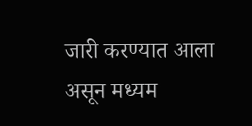जारी करण्यात आला असून मध्यम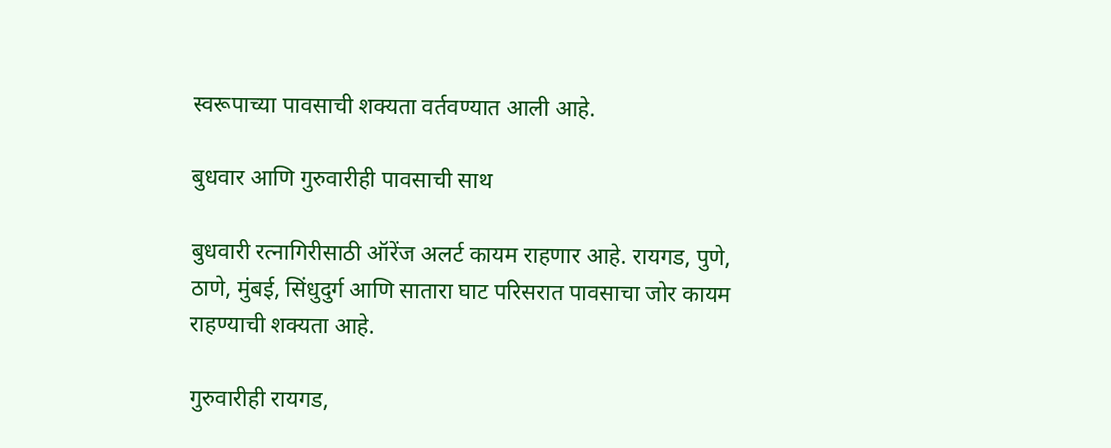स्वरूपाच्या पावसाची शक्यता वर्तवण्यात आली आहे.

बुधवार आणि गुरुवारीही पावसाची साथ

बुधवारी रत्नागिरीसाठी ऑरेंज अलर्ट कायम राहणार आहे. रायगड, पुणे, ठाणे, मुंबई, सिंधुदुर्ग आणि सातारा घाट परिसरात पावसाचा जोर कायम राहण्याची शक्यता आहे.

गुरुवारीही रायगड,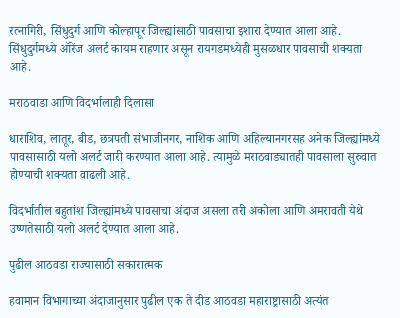रत्नागिरी, सिंधुदुर्ग आणि कोल्हापूर जिल्ह्यांसाठी पावसाचा इशारा देण्यात आला आहे. सिंधुदुर्गमध्ये ऑरेंज अलर्ट कायम राहणार असून रायगडमध्येही मुसळधार पावसाची शक्यता आहे.

मराठवाडा आणि विदर्भालाही दिलासा

धाराशिव, लातूर, बीड, छत्रपती संभाजीनगर, नाशिक आणि अहिल्यानगरसह अनेक जिल्ह्यांमध्ये पावसासाठी यलो अलर्ट जारी करण्यात आला आहे. त्यामुळे मराठवाड्यातही पावसाला सुरुवात होण्याची शक्यता वाढली आहे.

विदर्भातील बहुतांश जिल्ह्यांमध्ये पावसाचा अंदाज असला तरी अकोला आणि अमरावती येथे उष्णतेसाठी यलो अलर्ट देण्यात आला आहे.

पुढील आठवडा राज्यासाठी सकारात्मक

हवामान विभागाच्या अंदाजानुसार पुढील एक ते दीड आठवडा महाराष्ट्रासाठी अत्यंत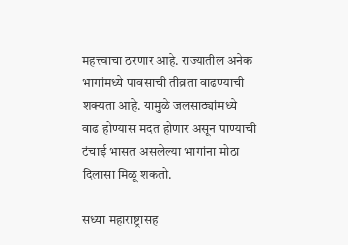महत्त्वाचा ठरणार आहे. राज्यातील अनेक भागांमध्ये पावसाची तीव्रता वाढण्याची शक्यता आहे. यामुळे जलसाठ्यांमध्ये वाढ होण्यास मदत होणार असून पाण्याची टंचाई भासत असलेल्या भागांना मोठा दिलासा मिळू शकतो.

सध्या महाराष्ट्रासह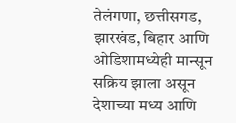तेलंगणा, छत्तीसगड, झारखंड, बिहार आणि ओडिशामध्येही मान्सून सक्रिय झाला असून देशाच्या मध्य आणि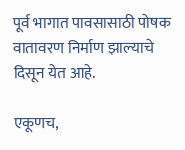पूर्व भागात पावसासाठी पोषक वातावरण निर्माण झाल्याचे दिसून येत आहे.

एकूणच,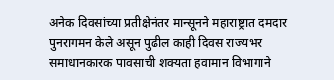अनेक दिवसांच्या प्रतीक्षेनंतर मान्सूनने महाराष्ट्रात दमदार पुनरागमन केले असून पुढील काही दिवस राज्यभर समाधानकारक पावसाची शक्यता हवामान विभागाने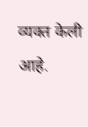व्यक्त केली आहे.